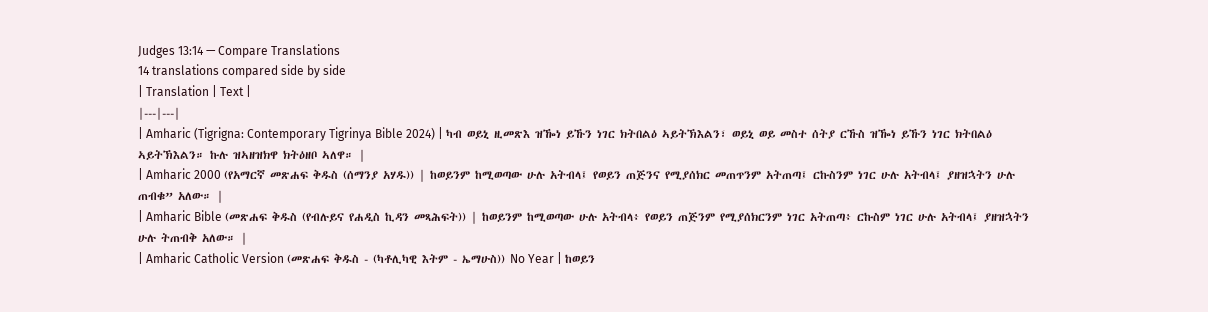Judges 13:14 — Compare Translations
14 translations compared side by side
| Translation | Text |
|---|---|
| Amharic (Tigrigna: Contemporary Tigrinya Bible 2024) | ካብ ወይኒ ዚመጽእ ዝዀነ ይኹን ነገር ክትበልዕ ኣይትኽእልን፣ ወይኒ ወይ መስተ ሰትያ ርኹስ ዝዀነ ይኹን ነገር ክትበልዕ ኣይትኽእልን። ኩሉ ዝኣዘዝክዋ ክትዕዘቦ ኣለዋ። |
| Amharic 2000 (የአማርኛ መጽሐፍ ቅዱስ (ሰማንያ አሃዱ)) | ከወይንም ከሚወጣው ሁሉ አትብላ፤ የወይን ጠጅንና የሚያሰክር መጠጥንም አትጠጣ፤ ርኩስንም ነገር ሁሉ አትብላ፤ ያዘዝኋትን ሁሉ ጠብቁ” አለው። |
| Amharic Bible (መጽሐፍ ቅዱስ (የብሉይና የሐዲስ ኪዳን መጻሕፍት)) | ከወይንም ከሚወጣው ሁሉ አትብላ፥ የወይን ጠጅንም የሚያሰክርንም ነገር አትጠጣ፥ ርኩስም ነገር ሁሉ አትብላ፤ ያዘዝኋትን ሁሉ ትጠብቅ አለው። |
| Amharic Catholic Version (መጽሐፍ ቅዱስ - (ካቶሊካዊ እትም - ኤማሁስ)) No Year | ከወይን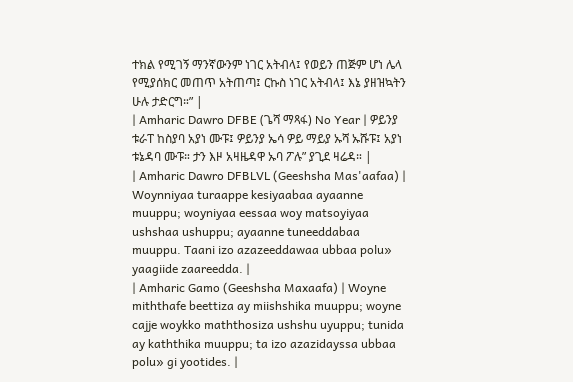ተክል የሚገኝ ማንኛውንም ነገር አትብላ፤ የወይን ጠጅም ሆነ ሌላ የሚያሰክር መጠጥ አትጠጣ፤ ርኩስ ነገር አትብላ፤ እኔ ያዘዝኳትን ሁሉ ታድርግ።” |
| Amharic Dawro DFBE (ጌሻ ማጻፋ) No Year | ዎይንያ ቱራፐ ከስያባ አያነ ሙፑ፤ ዎይንያ ኤሳ ዎይ ማይያ ኡሻ ኡሹፑ፤ አያነ ቱኔዳባ ሙፑ። ታን እዞ አዛዜዳዋ ኡባ ፖሉ” ያጊደ ዛሬዳ። |
| Amharic Dawro DFBLVL (Geeshsha Mas'aafaa) | Woynniyaa turaappe kesiyaabaa ayaanne muuppu; woyniyaa eessaa woy matsoyiyaa ushshaa ushuppu; ayaanne tuneeddabaa muuppu. Taani izo azazeeddawaa ubbaa polu» yaagiide zaareedda. |
| Amharic Gamo (Geeshsha Maxaafa) | Woyne miththafe beettiza ay miishshika muuppu; woyne cajje woykko maththosiza ushshu uyuppu; tunida ay kaththika muuppu; ta izo azazidayssa ubbaa polu» gi yootides. |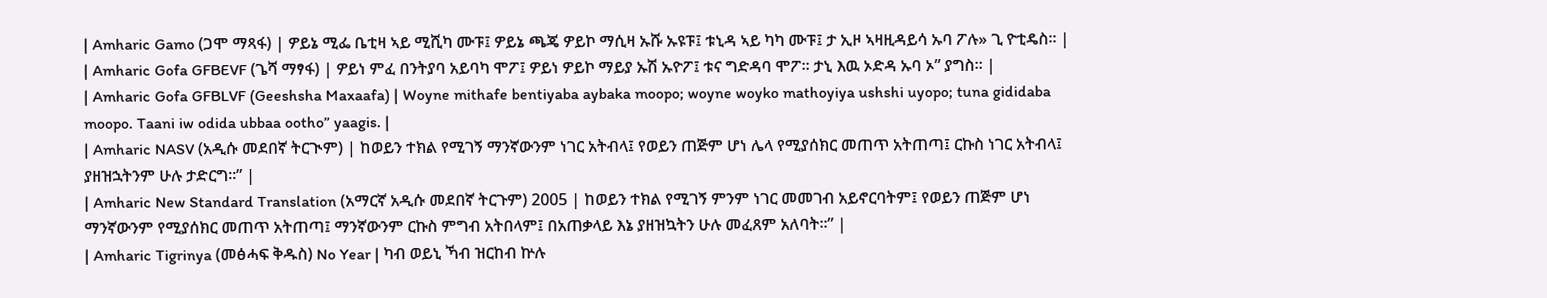| Amharic Gamo (ጋሞ ማጻፋ) | ዎይኔ ሚፌ ቤቲዛ ኣይ ሚሺካ ሙፑ፤ ዎይኔ ጫጄ ዎይኮ ማሲዛ ኡሹ ኡዩፑ፤ ቱኒዳ ኣይ ካካ ሙፑ፤ ታ ኢዞ ኣዛዚዳይሳ ኡባ ፖሉ» ጊ ዮቲዴስ። |
| Amharic Gofa GFBEVF (ጌሻ ማፃፋ) | ዎይነ ምፈ በንትያባ አይባካ ሞፖ፤ ዎይነ ዎይኮ ማይያ ኡሽ ኡዮፖ፤ ቱና ግድዳባ ሞፖ። ታኒ እዉ ኦድዳ ኡባ ኦ” ያግስ። |
| Amharic Gofa GFBLVF (Geeshsha Maxaafa) | Woyne mithafe bentiyaba aybaka moopo; woyne woyko mathoyiya ushshi uyopo; tuna gididaba moopo. Taani iw odida ubbaa ootho” yaagis. |
| Amharic NASV (አዲሱ መደበኛ ትርጒም) | ከወይን ተክል የሚገኝ ማንኛውንም ነገር አትብላ፤ የወይን ጠጅም ሆነ ሌላ የሚያሰክር መጠጥ አትጠጣ፤ ርኩስ ነገር አትብላ፤ ያዘዝኋትንም ሁሉ ታድርግ።” |
| Amharic New Standard Translation (አማርኛ አዲሱ መደበኛ ትርጉም) 2005 | ከወይን ተክል የሚገኝ ምንም ነገር መመገብ አይኖርባትም፤ የወይን ጠጅም ሆነ ማንኛውንም የሚያሰክር መጠጥ አትጠጣ፤ ማንኛውንም ርኩስ ምግብ አትበላም፤ በአጠቃላይ እኔ ያዘዝኳትን ሁሉ መፈጸም አለባት።” |
| Amharic Tigrinya (መፅሓፍ ቅዱስ) No Year | ካብ ወይኒ ኻብ ዝርከብ ኵሉ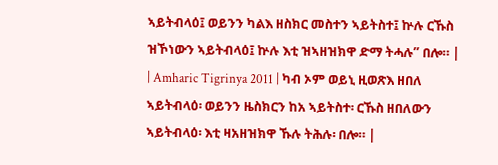ኣይትብላዕ፤ ወይንን ካልእ ዘስክር መስተን ኣይትስተ፤ ኵሉ ርኹስ ዝኾነውን ኣይትብላዕ፤ ኵሉ እቲ ዝኣዘዝክዋ ድማ ትሓሉ” በሎ። |
| Amharic Tigrinya 2011 | ካብ ኦም ወይኒ ዚወጽእ ዘበለ ኣይትብላዕ፡ ወይንን ዜስክርን ከአ ኣይትስተ፡ ርኹስ ዘበለውን ኣይትብላዕ፡ እቲ ዛአዘዝክዋ ኹሉ ትሕሉ፡ በሎ። |